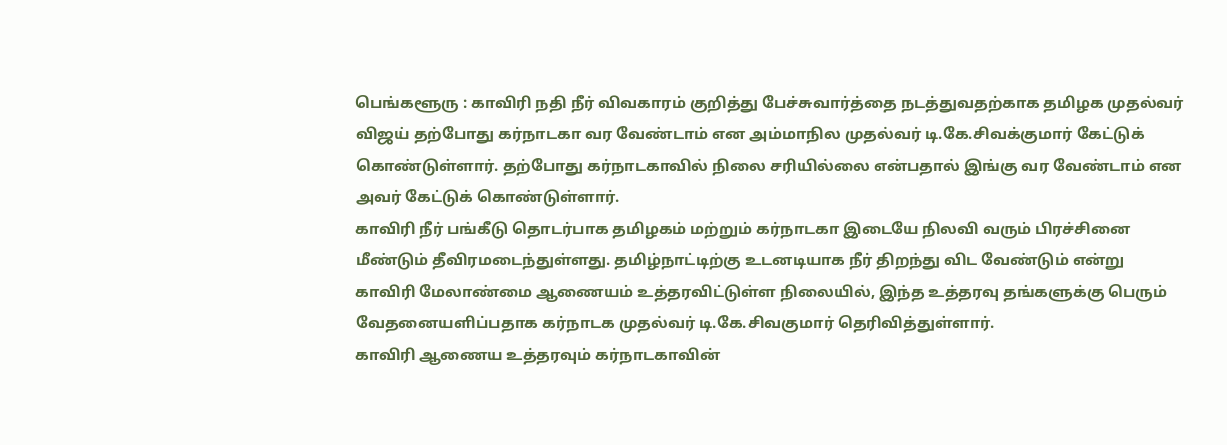பெங்களூரு : காவிரி நதி நீர் விவகாரம் குறித்து பேச்சுவார்த்தை நடத்துவதற்காக தமிழக முதல்வர் விஜய் தற்போது கர்நாடகா வர வேண்டாம் என அம்மாநில முதல்வர் டி.கே.சிவக்குமார் கேட்டுக் கொண்டுள்ளார். தற்போது கர்நாடகாவில் நிலை சரியில்லை என்பதால் இங்கு வர வேண்டாம் என அவர் கேட்டுக் கொண்டுள்ளார்.
காவிரி நீர் பங்கீடு தொடர்பாக தமிழகம் மற்றும் கர்நாடகா இடையே நிலவி வரும் பிரச்சினை மீண்டும் தீவிரமடைந்துள்ளது. தமிழ்நாட்டிற்கு உடனடியாக நீர் திறந்து விட வேண்டும் என்று காவிரி மேலாண்மை ஆணையம் உத்தரவிட்டுள்ள நிலையில், இந்த உத்தரவு தங்களுக்கு பெரும் வேதனையளிப்பதாக கர்நாடக முதல்வர் டி.கே.சிவகுமார் தெரிவித்துள்ளார்.
காவிரி ஆணைய உத்தரவும் கர்நாடகாவின்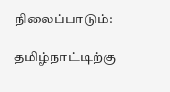நிலைப்பாடும்:

தமிழ்நாட்டிற்கு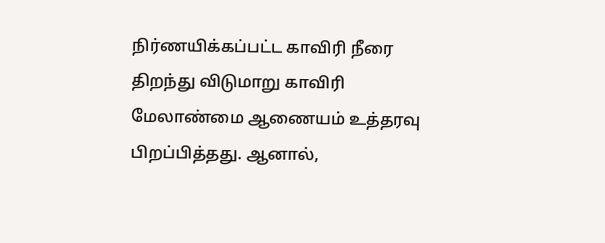நிர்ணயிக்கப்பட்ட காவிரி நீரை திறந்து விடுமாறு காவிரி மேலாண்மை ஆணையம் உத்தரவு பிறப்பித்தது. ஆனால்,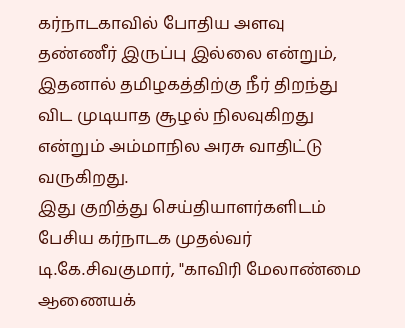கர்நாடகாவில் போதிய அளவு தண்ணீர் இருப்பு இல்லை என்றும், இதனால் தமிழகத்திற்கு நீர் திறந்து விட முடியாத சூழல் நிலவுகிறது என்றும் அம்மாநில அரசு வாதிட்டு வருகிறது.
இது குறித்து செய்தியாளர்களிடம் பேசிய கர்நாடக முதல்வர் டி.கே.சிவகுமார், "காவிரி மேலாண்மை ஆணையக்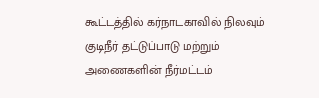கூட்டத்தில் கர்நாடகாவில் நிலவும் குடிநீர் தட்டுப்பாடு மற்றும் அணைகளின் நீர்மட்டம்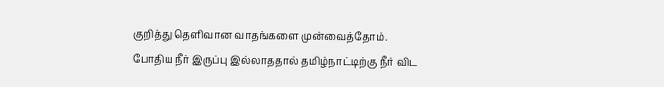குறித்து தெளிவான வாதங்களை முன்வைத்தோம். போதிய நீர் இருப்பு இல்லாததால் தமிழ்நாட்டிற்கு நீர் விட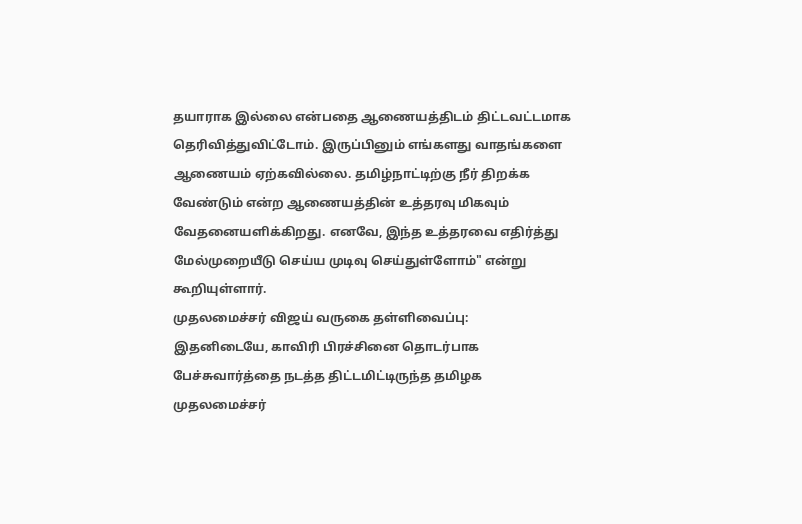தயாராக இல்லை என்பதை ஆணையத்திடம் திட்டவட்டமாக தெரிவித்துவிட்டோம். இருப்பினும் எங்களது வாதங்களை ஆணையம் ஏற்கவில்லை. தமிழ்நாட்டிற்கு நீர் திறக்க வேண்டும் என்ற ஆணையத்தின் உத்தரவு மிகவும் வேதனையளிக்கிறது. எனவே, இந்த உத்தரவை எதிர்த்து மேல்முறையீடு செய்ய முடிவு செய்துள்ளோம்" என்று கூறியுள்ளார்.
முதலமைச்சர் விஜய் வருகை தள்ளிவைப்பு:
இதனிடையே, காவிரி பிரச்சினை தொடர்பாக பேச்சுவார்த்தை நடத்த திட்டமிட்டிருந்த தமிழக முதலமைச்சர்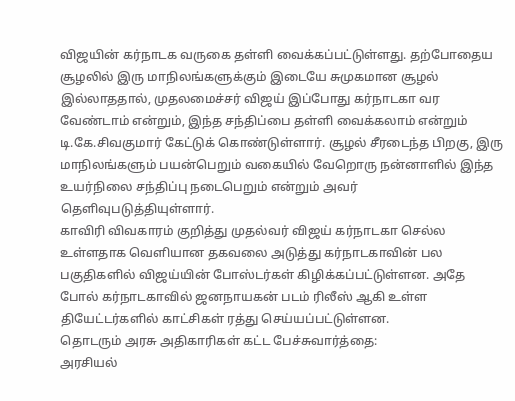விஜயின் கர்நாடக வருகை தள்ளி வைக்கப்பட்டுள்ளது. தற்போதைய சூழலில் இரு மாநிலங்களுக்கும் இடையே சுமுகமான சூழல் இல்லாததால், முதலமைச்சர் விஜய் இப்போது கர்நாடகா வர வேண்டாம் என்றும், இந்த சந்திப்பை தள்ளி வைக்கலாம் என்றும் டி.கே.சிவகுமார் கேட்டுக் கொண்டுள்ளார். சூழல் சீரடைந்த பிறகு, இரு மாநிலங்களும் பயன்பெறும் வகையில் வேறொரு நன்னாளில் இந்த உயர்நிலை சந்திப்பு நடைபெறும் என்றும் அவர் தெளிவுபடுத்தியுள்ளார்.
காவிரி விவகாரம் குறித்து முதல்வர் விஜய் கர்நாடகா செல்ல உள்ளதாக வெளியான தகவலை அடுத்து கர்நாடகாவின் பல பகுதிகளில் விஜய்யின் போஸ்டர்கள் கிழிக்கப்பட்டுள்ளன. அதே போல் கர்நாடகாவில் ஜனநாயகன் படம் ரிலீஸ் ஆகி உள்ள தியேட்டர்களில் காட்சிகள் ரத்து செய்யப்பட்டுள்ளன.
தொடரும் அரசு அதிகாரிகள் கட்ட பேச்சுவார்த்தை:
அரசியல்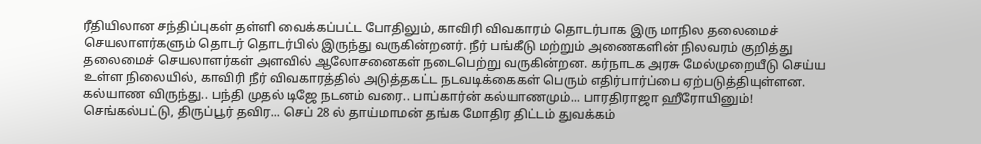ரீதியிலான சந்திப்புகள் தள்ளி வைக்கப்பட்ட போதிலும், காவிரி விவகாரம் தொடர்பாக இரு மாநில தலைமைச் செயலாளர்களும் தொடர் தொடர்பில் இருந்து வருகின்றனர். நீர் பங்கீடு மற்றும் அணைகளின் நிலவரம் குறித்து தலைமைச் செயலாளர்கள் அளவில் ஆலோசனைகள் நடைபெற்று வருகின்றன. கர்நாடக அரசு மேல்முறையீடு செய்ய உள்ள நிலையில், காவிரி நீர் விவகாரத்தில் அடுத்தகட்ட நடவடிக்கைகள் பெரும் எதிர்பார்ப்பை ஏற்படுத்தியுள்ளன.
கல்யாண விருந்து.. பந்தி முதல் டிஜே நடனம் வரை.. பாப்கார்ன் கல்யாணமும்... பாரதிராஜா ஹீரோயினும்!
செங்கல்பட்டு, திருப்பூர் தவிர... செப் 28 ல் தாய்மாமன் தங்க மோதிர திட்டம் துவக்கம்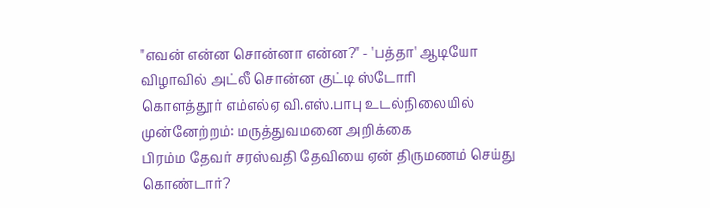"எவன் என்ன சொன்னா என்ன?" - 'பத்தா' ஆடியோ விழாவில் அட்லீ சொன்ன குட்டி ஸ்டோரி
கொளத்தூர் எம்எல்ஏ வி.எஸ்.பாபு உடல்நிலையில் முன்னேற்றம்: மருத்துவமனை அறிக்கை
பிரம்ம தேவர் சரஸ்வதி தேவியை ஏன் திருமணம் செய்து கொண்டார்?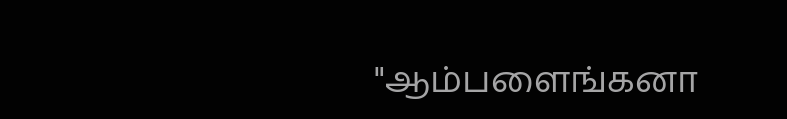"ஆம்பளைங்கனா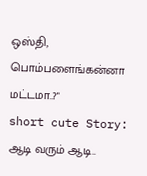ஒஸ்தி, பொம்பளைங்கன்னா மட்டமா..?"
short cute Story: ஆடி வரும் ஆடி..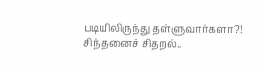படியிலிருந்து தள்ளுவார்களா?!
சிந்தனைச் சிதறல்..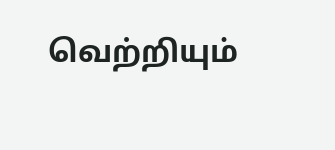வெற்றியும்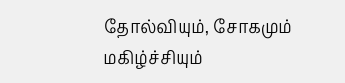தோல்வியும், சோகமும் மகிழ்ச்சியும்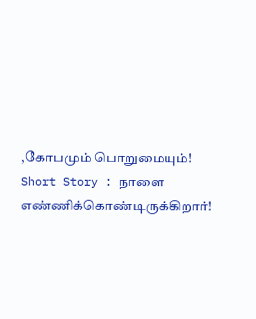,கோபமும் பொறுமையும்!
Short Story : நாளை எண்ணிக்கொண்டிருக்கிறார்!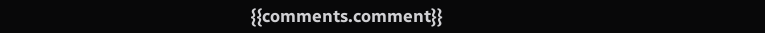{{comments.comment}}